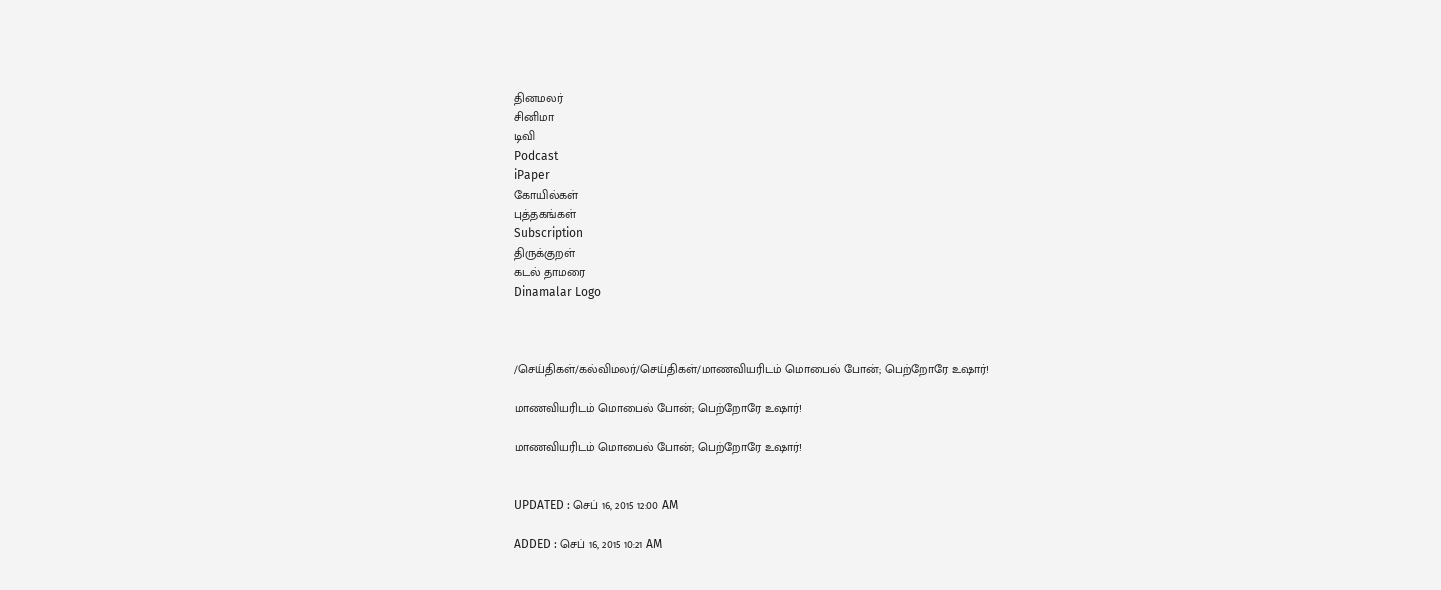தினமலர்
சினிமா
டிவி
Podcast
iPaper
கோயில்கள்
புத்தகங்கள்
Subscription
திருக்குறள்
கடல் தாமரை
Dinamalar Logo



/செய்திகள்/கல்விமலர்/செய்திகள்/மாணவியரிடம் மொபைல் போன்; பெற்றோரே உஷார்!

மாணவியரிடம் மொபைல் போன்; பெற்றோரே உஷார்!

மாணவியரிடம் மொபைல் போன்; பெற்றோரே உஷார்!


UPDATED : செப் 16, 2015 12:00 AM

ADDED : செப் 16, 2015 10:21 AM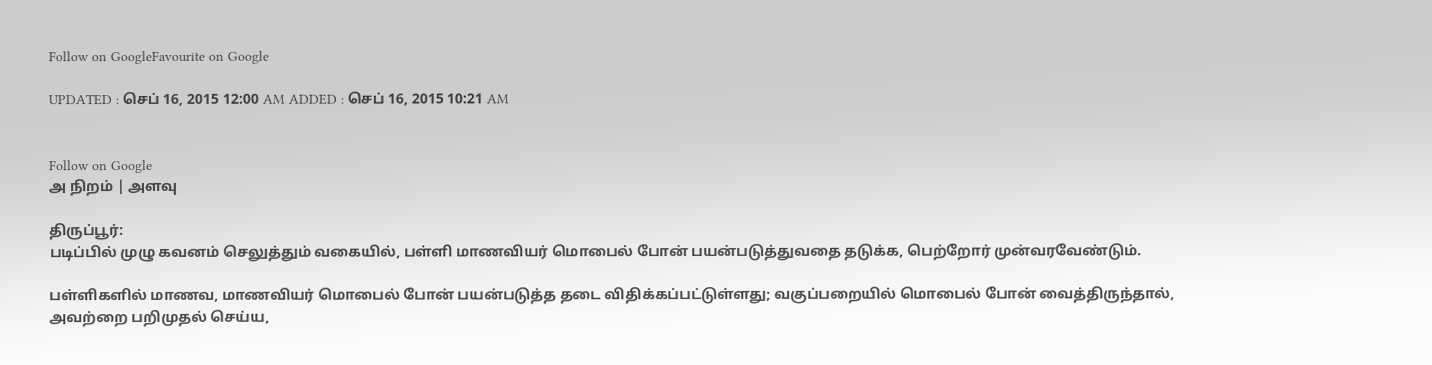Follow on GoogleFavourite on Google

UPDATED : செப் 16, 2015 12:00 AM ADDED : செப் 16, 2015 10:21 AM


Follow on Google
அ நிறம் | அளவு

திருப்பூர்:
படிப்பில் முழு கவனம் செலுத்தும் வகையில், பள்ளி மாணவியர் மொபைல் போன் பயன்படுத்துவதை தடுக்க, பெற்றோர் முன்வரவேண்டும்.

பள்ளிகளில் மாணவ, மாணவியர் மொபைல் போன் பயன்படுத்த தடை விதிக்கப்பட்டுள்ளது; வகுப்பறையில் மொபைல் போன் வைத்திருந்தால், அவற்றை பறிமுதல் செய்ய,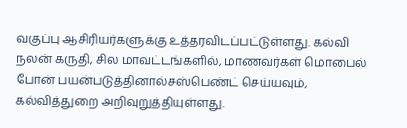வகுப்பு ஆசிரியர்களுக்கு உத்தரவிடப்பட்டுள்ளது. கல்வி நலன் கருதி, சில மாவட்டங்களில், மாணவர்கள் மொபைல் போன் பயன்படுத்தினால்சஸ்பெண்ட் செய்யவும், கல்வித்துறை அறிவுறுத்தியுள்ளது.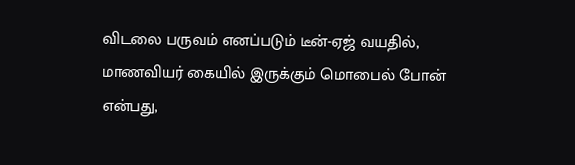விடலை பருவம் எனப்படும் டீன்-ஏஜ் வயதில், மாணவியர் கையில் இருக்கும் மொபைல் போன் என்பது,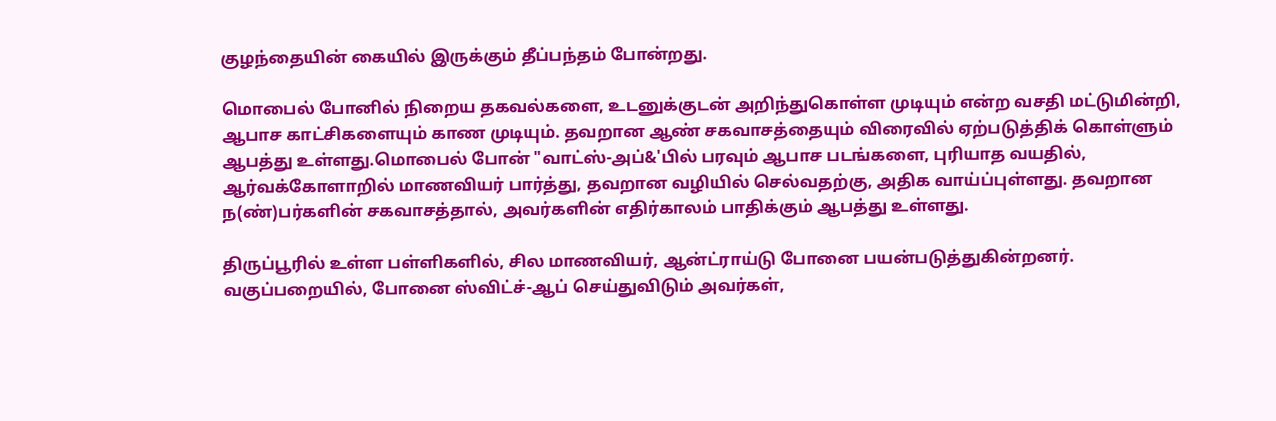குழந்தையின் கையில் இருக்கும் தீப்பந்தம் போன்றது.

மொபைல் போனில் நிறைய தகவல்களை, உடனுக்குடன் அறிந்துகொள்ள முடியும் என்ற வசதி மட்டுமின்றி, ஆபாச காட்சிகளையும் காண முடியும். தவறான ஆண் சகவாசத்தையும் விரைவில் ஏற்படுத்திக் கொள்ளும் ஆபத்து உள்ளது.மொபைல் போன் "வாட்ஸ்-அப்&'பில் பரவும் ஆபாச படங்களை, புரியாத வயதில், ஆர்வக்கோளாறில் மாணவியர் பார்த்து, தவறான வழியில் செல்வதற்கு, அதிக வாய்ப்புள்ளது. தவறான ந(ண்)பர்களின் சகவாசத்தால், அவர்களின் எதிர்காலம் பாதிக்கும் ஆபத்து உள்ளது.

திருப்பூரில் உள்ள பள்ளிகளில், சில மாணவியர், ஆன்ட்ராய்டு போனை பயன்படுத்துகின்றனர். வகுப்பறையில், போனை ஸ்விட்ச்-ஆப் செய்துவிடும் அவர்கள்,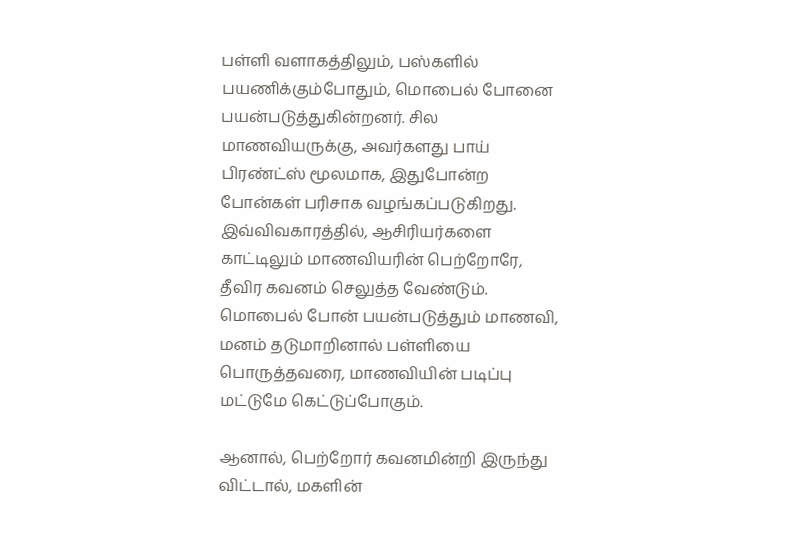பள்ளி வளாகத்திலும், பஸ்களில் பயணிக்கும்போதும், மொபைல் போனை பயன்படுத்துகின்றனர். சில மாணவியருக்கு, அவர்களது பாய் பிரண்ட்ஸ் மூலமாக, இதுபோன்ற போன்கள் பரிசாக வழங்கப்படுகிறது. இவ்விவகாரத்தில், ஆசிரியர்களை காட்டிலும் மாணவியரின் பெற்றோரே, தீவிர கவனம் செலுத்த வேண்டும். மொபைல் போன் பயன்படுத்தும் மாணவி, மனம் தடுமாறினால் பள்ளியை பொருத்தவரை, மாணவியின் படிப்பு மட்டுமே கெட்டுப்போகும்.

ஆனால், பெற்றோர் கவனமின்றி இருந்து விட்டால், மகளின்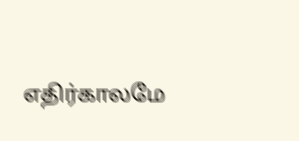எதிர்காலமே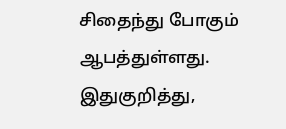சிதைந்து போகும் ஆபத்துள்ளது. இதுகுறித்து,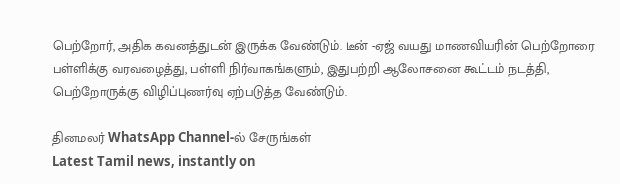பெற்றோர், அதிக கவனத்துடன் இருக்க வேண்டும். டீன் -ஏஜ் வயது மாணவியரின் பெற்றோரை பள்ளிக்கு வரவழைத்து, பள்ளி நிர்வாகங்களும், இதுபற்றி ஆலோசனை கூட்டம் நடத்தி, பெற்றோருக்கு விழிப்புணர்வு ஏற்படுத்த வேண்டும்.

தினமலர் WhatsApp Channel-ல் சேருங்கள்
Latest Tamil news, instantly on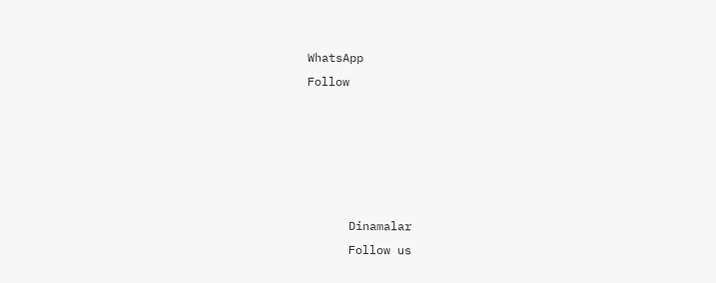WhatsApp
Follow





      Dinamalar
      Follow us